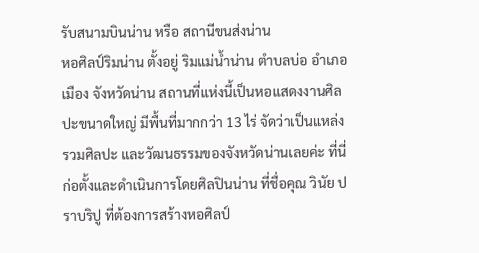รับสนามบินน่าน หรือ สถานีขนส่งน่าน
หอศิลป์ริมน่าน ตั้งอยู่ ริมแม่น้ำน่าน ตำบลบ่อ อำเภอเมือง จังหวัดน่าน สถานที่แห่งนี้เป็นหอแสดงงานศิลปะขนาดใหญ่ มีพื้นที่มากกว่า 13 ไร่ จัดว่าเป็นแหล่งรวมศิลปะ และวัฒนธรรมของจังหวัดน่านเลยค่ะ ที่นี่ก่อตั้งและดำเนินการโดยศิลปินน่าน ที่ชื่อคุณ วินัย ปราบริปู ที่ต้องการสร้างหอศิลป์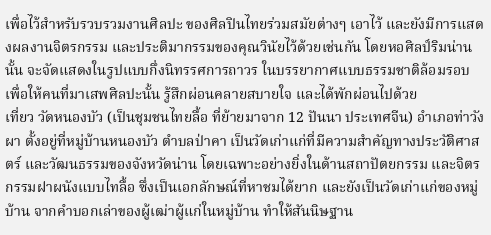เพื่อไว้สำหรับรวบรวมงานศิลปะ ของศิลปินไทยร่วมสมัยต่างๆ เอาไว้ และยังมีการแสดงผลงานจิตรกรรม และประติมากรรมของคุณวินัยไว้ด้วยเช่นกัน โดยหอศิลป์ริมน่านนั้น จะจัดแสดงในรูปแบบกึ่งนิทรรศการถาวร ในบรรยากาศแบบธรรมชาติล้อมรอบ เพื่อให้คนที่มาเสพศิลปะนั้น รู้สึกผ่อนคลายสบายใจ และได้พักผ่อนไปด้วย
เที่ยว วัดหนองบัว (เป็นชุมชนไทยลื้อ ที่ย้ายมาจาก 12 ปันนา ประเทศจีน) อำเภอท่าวังผา ตั้งอยู่ที่หมู่บ้านหนองบัว ตำบลป่าคา เป็นวัดเก่าแก่ที่มีความสำคัญทางประวัติศาสตร์ และวัฒนธรรมของจังหวัดน่าน โดยเฉพาะอย่างยิ่งในด้านสถาปัตยกรรม และจิตรกรรมฝาผนังแบบไทลื้อ ซึ่งเป็นเอกลักษณ์ที่หาชมได้ยาก และยังเป็นวัดเก่าแก่ของหมู่บ้าน จากคำบอกเล่าของผู้เฒ่าผู้แก่ในหมู่บ้าน ทำให้สันนิษฐาน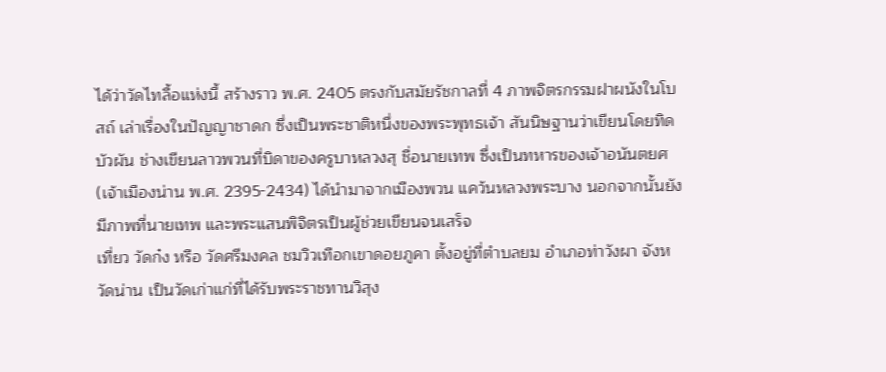ได้ว่าวัดไทลื้อแห่งนี้ สร้างราว พ.ศ. 2405 ตรงกับสมัยรัชกาลที่ 4 ภาพจิตรกรรมฝาผนังในโบสถ์ เล่าเรื่องในปัญญาชาดก ซึ่งเป็นพระชาติหนึ่งของพระพุทธเจ้า สันนิษฐานว่าเขียนโดยทิดบัวผัน ช่างเขียนลาวพวนที่บิดาของครูบาหลวงสุ ชื่อนายเทพ ซึ่งเป็นทหารของเจ้าอนันตยศ (เจ้าเมืองน่าน พ.ศ. 2395-2434) ได้นำมาจากเมืองพวน แคว้นหลวงพระบาง นอกจากนั้นยังมีภาพที่นายเทพ และพระแสนพิจิตรเป็นผู้ช่วยเขียนจนเสร็จ
เที่ยว วัดก๋ง หรือ วัดศรีมงคล ชมวิวเทือกเขาดอยภูคา ตั้งอยู่ที่ตำบลยม อำเภอท่าวังผา จังหวัดน่าน เป็นวัดเก่าแก่ที่ได้รับพระราชทานวิสุง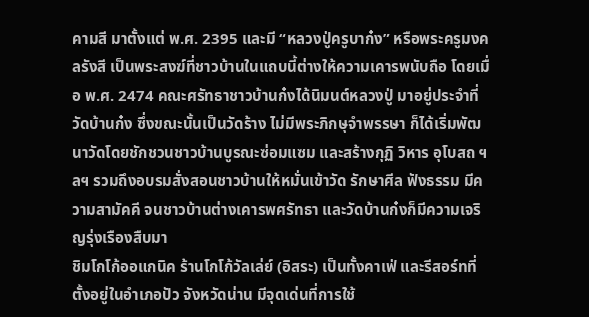คามสี มาตั้งแต่ พ.ศ. 2395 และมี “หลวงปู่ครูบาก๋ง” หรือพระครูมงคลรังสี เป็นพระสงฆ์ที่ชาวบ้านในแถบนี้ต่างให้ความเคารพนับถือ โดยเมื่อ พ.ศ. 2474 คณะศรัทธาชาวบ้านก๋งได้นิมนต์หลวงปู่ มาอยู่ประจำที่วัดบ้านก๋ง ซึ่งขณะนั้นเป็นวัดร้าง ไม่มีพระภิกษุจำพรรษา ก็ได้เริ่มพัฒนาวัดโดยชักชวนชาวบ้านบูรณะซ่อมแซม และสร้างกุฏิ วิหาร อุโบสถ ฯลฯ รวมถึงอบรมสั่งสอนชาวบ้านให้หมั่นเข้าวัด รักษาศีล ฟังธรรม มีความสามัคคี จนชาวบ้านต่างเคารพศรัทธา และวัดบ้านก๋งก็มีความเจริญรุ่งเรืองสืบมา
ชิมโกโก้ออแกนิค ร้านโกโก้วัลเล่ย์ (อิสระ) เป็นทั้งคาเฟ่ และรีสอร์ทที่ตั้งอยู่ในอำเภอปัว จังหวัดน่าน มีจุดเด่นที่การใช้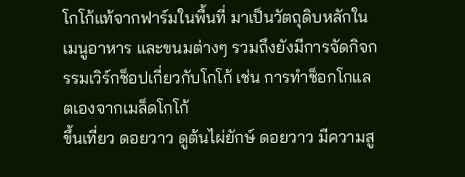โกโก้แท้จากฟาร์มในพื้นที่ มาเป็นวัตถุดิบหลักในเมนูอาหาร และขนมต่างๆ รวมถึงยังมีการจัดกิจกรรมเวิร์กช็อปเกี่ยวกับโกโก้ เช่น การทำช็อกโกแลตเองจากเมล็ดโกโก้
ขึ้นเที่ยว ดอยวาว ดูต้นไผ่ยักษ์ ดอยวาว มีความสู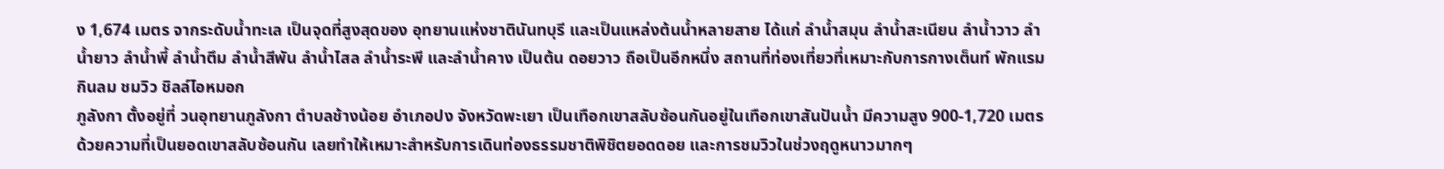ง 1,674 เมตร จากระดับน้ำทะเล เป็นจุดที่สูงสุดของ อุทยานแห่งชาตินันทบุรี และเป็นแหล่งต้นน้ำหลายสาย ได้แก่ ลำน้ำสมุน ลำน้ำสะเนียน ลำน้ำวาว ลำน้ำยาว ลำน้ำพี้ ลำน้ำตึม ลำน้ำสีพัน ลำน้ำไสล ลำน้ำระพี และลำน้ำคาง เป็นต้น ดอยวาว ถือเป็นอีกหนึ่ง สถานที่ท่องเที่ยวที่เหมาะกับการกางเต็นท์ พักแรม กินลม ชมวิว ชิลล์ไอหมอก
ภูลังกา ตั้งอยู่ที่ วนอุทยานภูลังกา ตำบลช้างน้อย อำเภอปง จังหวัดพะเยา เป็นเทือกเขาสลับซ้อนกันอยู่ในเทือกเขาสันปันน้ำ มีความสูง 900-1,720 เมตร ด้วยความที่เป็นยอดเขาสลับซ้อนกัน เลยทำให้เหมาะสำหรับการเดินท่องธรรมชาติพิชิตยอดดอย และการชมวิวในช่วงฤดูหนาวมากๆ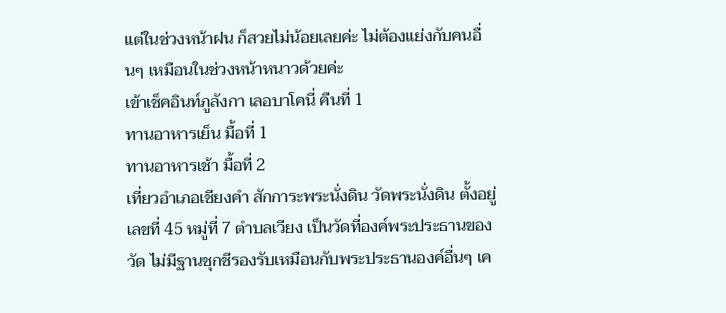แต่ในช่วงหน้าฝน ก็สวยไม่น้อยเลยค่ะ ไม่ต้องแย่งกับคนอื่นๆ เหมือนในช่วงหน้าหนาวด้วยค่ะ
เข้าเช็คอินท์ภูลังกา เลอบาโคนี่ คืนที่ 1
ทานอาหารเย็น มื้อที่ 1
ทานอาหารเช้า มื้อที่ 2
เที่ยวอำเภอเชียงคำ สักการะพระนั่งดิน วัดพระนั่งดิน ตั้งอยู่เลขที่ 45 หมู่ที่ 7 ตำบลเวียง เป็นวัดที่องค์พระประธานของวัด ไม่มีฐานชุกชีรองรับเหมือนกับพระประธานองค์อื่นๆ เค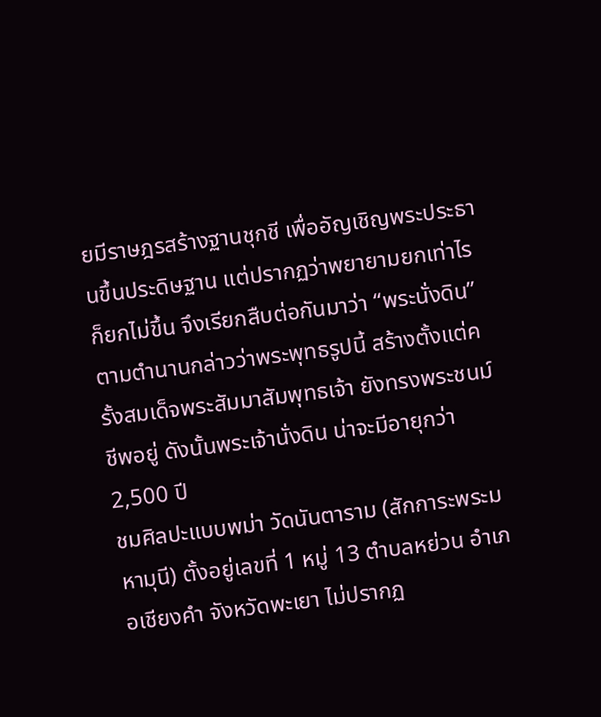ยมีราษฎรสร้างฐานชุกชี เพื่ออัญเชิญพระประธานขึ้นประดิษฐาน แต่ปรากฏว่าพยายามยกเท่าไรก็ยกไม่ขึ้น จึงเรียกสืบต่อกันมาว่า “พระนั่งดิน” ตามตำนานกล่าวว่าพระพุทธรูปนี้ สร้างตั้งแต่ครั้งสมเด็จพระสัมมาสัมพุทธเจ้า ยังทรงพระชนม์ชีพอยู่ ดังนั้นพระเจ้านั่งดิน น่าจะมีอายุกว่า 2,500 ปี
ชมศิลปะแบบพม่า วัดนันตาราม (สักการะพระมหามุนี) ตั้งอยู่เลขที่ 1 หมู่ 13 ตำบลหย่วน อำเภอเชียงคำ จังหวัดพะเยา ไม่ปรากฏ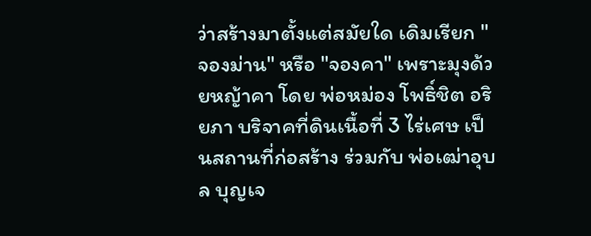ว่าสร้างมาตั้งแต่สมัยใด เดิมเรียก "จองม่าน" หรือ "จองคา" เพราะมุงด้วยหญ้าคา โดย พ่อหม่อง โพธิ์ชิต อริยภา บริจาคที่ดินเนื้อที่ 3 ไร่เศษ เป็นสถานที่ก่อสร้าง ร่วมกับ พ่อเฒ่าอุบล บุญเจ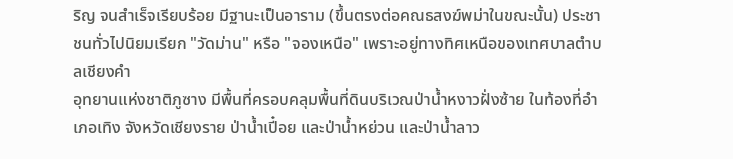ริญ จนสำเร็จเรียบร้อย มีฐานะเป็นอาราม (ขึ้นตรงต่อคณธสงฆ์พม่าในขณะนั้น) ประชาชนทั่วไปนิยมเรียก "วัดม่าน" หรือ "จองเหนือ" เพราะอยู่ทางทิศเหนือของเทศบาลตำบลเชียงคำ
อุทยานแห่งชาติภูซาง มีพื้นที่ครอบคลุมพื้นที่ดินบริเวณป่าน้ำหงาวฝั่งซ้าย ในท้องที่อำเภอเทิง จังหวัดเชียงราย ป่าน้ำเปี๋อย และป่าน้ำหย่วน และป่าน้ำลาว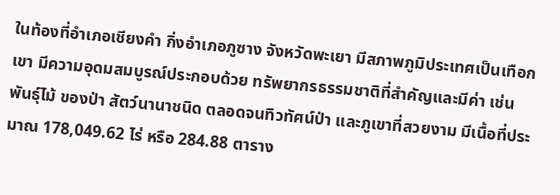ในท้องที่อำเภอเชียงคำ กิ่งอำเภอภูซาง จังหวัดพะเยา มีสภาพภูมิประเทศเป็นเทือกเขา มีความอุดมสมบูรณ์ประกอบด้วย ทรัพยากรธรรมชาติที่สำคัญและมีค่า เช่น พันธุ์ไม้ ของป่า สัตว์นานาชนิด ตลอดจนทิวทัศน์ป่า และภูเขาที่สวยงาม มีเนื้อที่ประมาณ 178,049.62 ไร่ หรือ 284.88 ตาราง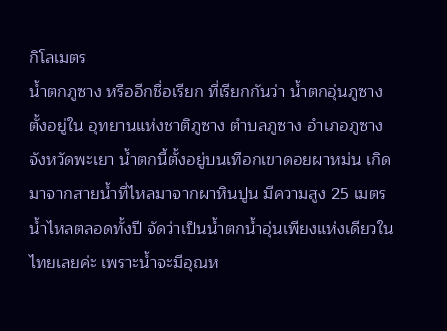กิโลเมตร
น้ำตกภูซาง หรืออีกชื่อเรียก ที่เรียกกันว่า น้ำตกอุ่นภูซาง ตั้งอยู่ใน อุทยานแห่งชาติภูซาง ตำบลภูซาง อำเภอภูซาง จังหวัดพะเยา น้ำตกนี้ตั้งอยู่บนเทือกเขาดอยผาหม่น เกิดมาจากสายน้ำที่ไหลมาจากผาหินปูน มีความสูง 25 เมตร น้ำไหลตลอดทั้งปี จัดว่าเป็นน้ำตกน้ำอุ่นเพียงแห่งเดียวในไทยเลยค่ะ เพราะน้ำจะมีอุณห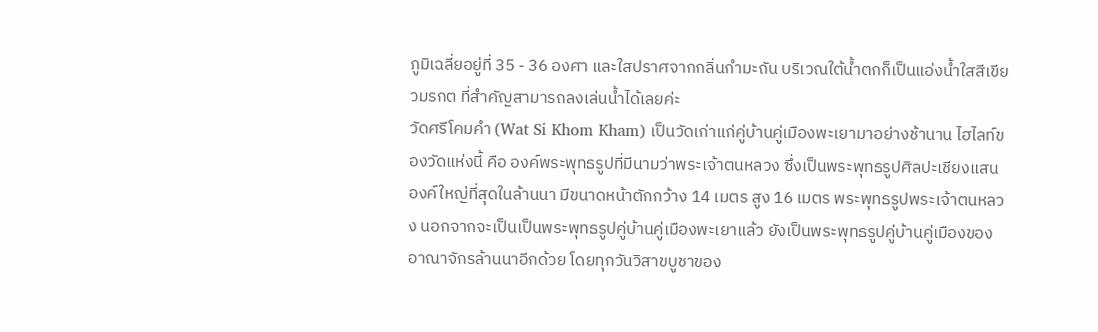ภูมิเฉลี่ยอยู่ที่ 35 - 36 องศา และใสปราศจากกลิ่นกำมะถัน บริเวณใต้น้ำตกก็เป็นแอ่งน้ำใสสีเขียวมรกต ที่สำคัญสามารถลงเล่นน้ำได้เลยค่ะ
วัดศรีโคมคำ (Wat Si Khom Kham) เป็นวัดเก่าแก่คู่บ้านคู่เมืองพะเยามาอย่างช้านาน ไฮไลท์ของวัดแห่งนี้ คือ องค์พระพุทธรูปที่มีนามว่าพระเจ้าตนหลวง ซึ่งเป็นพระพุทธรูปศิลปะเชียงแสนองค์ใหญ่ที่สุดในล้านนา มีขนาดหน้าตักกว้าง 14 เมตร สูง 16 เมตร พระพุทธรูปพระเจ้าตนหลวง นอกจากจะเป็นเป็นพระพุทธรูปคู่บ้านคู่เมืองพะเยาแล้ว ยังเป็นพระพุทธรูปคู่บ้านคู่เมืองของอาณาจักรล้านนาอีกด้วย โดยทุกวันวิสาขบูชาของ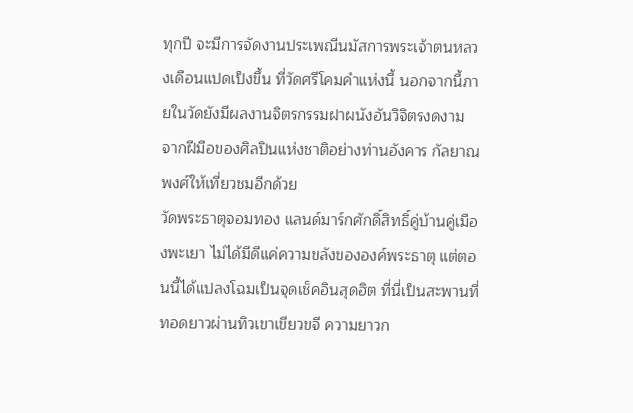ทุกปี จะมีการจัดงานประเพณีนมัสการพระเจ้าตนหลวงเดือนแปดเป็งขึ้น ที่วัดศรีโคมคำแห่งนี้ นอกจากนี้ภายในวัดยังมีผลงานจิตรกรรมฝาผนังอันวิจิตรงดงาม จากฝีมือของศิลปินแห่งชาติอย่างท่านอังคาร กัลยาณพงศ์ให้เที่ยวชมอีกด้วย
วัดพระธาตุจอมทอง แลนด์มาร์กศักดิ์สิทธิ์คู่บ้านคู่เมืองพะเยา ไม่ได้มีดีแค่ความขลังขององค์พระธาตุ แต่ตอนนี้ได้แปลงโฉมเป็นจุดเช็คอินสุดฮิต ที่นี่เป็นสะพานที่ทอดยาวผ่านทิวเขาเขียวขจี ความยาวก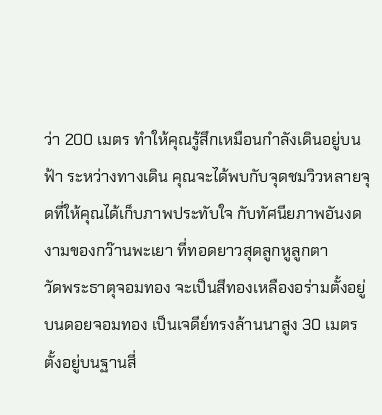ว่า 200 เมตร ทำให้คุณรู้สึกเหมือนกำลังเดินอยู่บนฟ้า ระหว่างทางเดิน คุณจะได้พบกับจุดชมวิวหลายจุดที่ให้คุณได้เก็บภาพประทับใจ กับทัศนียภาพอันงดงามของกว๊านพะเยา ที่ทอดยาวสุดลูกหูลูกตา
วัดพระธาตุจอมทอง จะเป็นสีทองเหลืองอร่ามตั้งอยู่บนดอยจอมทอง เป็นเจดีย์ทรงล้านนาสูง 30 เมตร ตั้งอยู่บนฐานสี่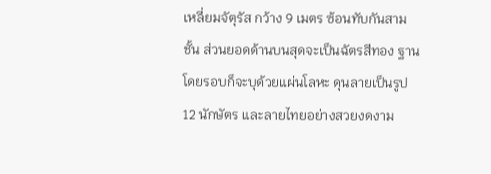เหลี่ยมจัตุรัส กว้าง 9 เมตร ซ้อนทับกันสามชั้น ส่วนยอดด้านบนสุดจะเป็นฉัตรสีทอง ฐานโดยรอบก็จะบุด้วยแผ่นโลหะ ดุนลายเป็นรูป 12 นักษัตร และลายไทยอย่างสวยงดงาม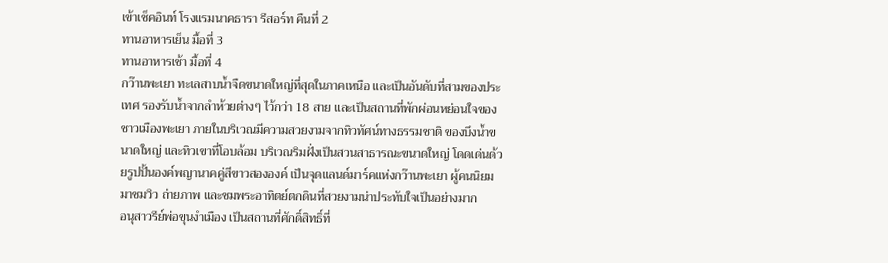เข้าเช็คอินท์ โรงแรมนาคธารา รีสอร์ท คืนที่ 2
ทานอาหารเย็น มื้อที่ 3
ทานอาหารเช้า มื้อที่ 4
กว๊านพะเยา ทะเลสาบน้ำจืดขนาดใหญ่ที่สุดในภาคเหนือ และเป็นอันดับที่สามของประเทศ รองรับน้ำจากลำห้วยต่างๆ ไว้กว่า 18 สาย และเป็นสถานที่พักผ่อนหย่อนใจของชาวเมืองพะเยา ภายในบริเวณมีความสวยงามจากทิวทัศน์ทางธรรมชาติ ของบึงน้ำขนาดใหญ่ และทิวเขาที่โอบล้อม บริเวณริมฝั่งเป็นสวนสาธารณะขนาดใหญ่ โดดเด่นด้วยรูปปั้นองค์พญานาคคู่สีขาวสององค์ เป็นจุดแลนด์มาร์คแห่งกว๊านพะเยา ผู้คนนิยมมาชมวิว ถ่ายภาพ และชมพระอาทิตย์ตกดินที่สวยงามน่าประทับใจเป็นอย่างมาก
อนุสาวรีย์พ่อขุนงำเมือง เป็นสถานที่ศักดิ์สิทธิ์ที่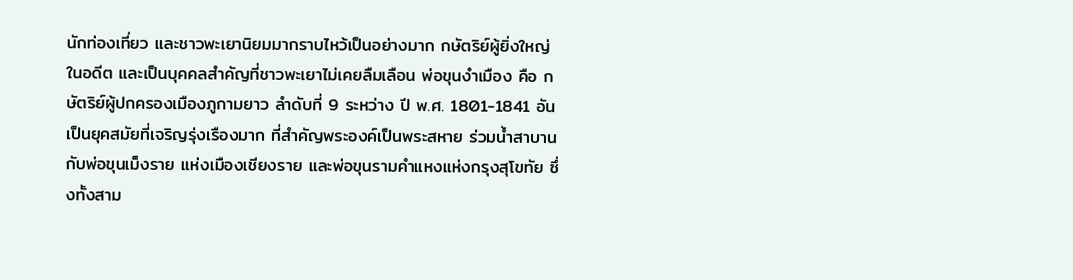นักท่องเที่ยว และชาวพะเยานิยมมากราบไหว้เป็นอย่างมาก กษัตริย์ผู้ยิ่งใหญ่ในอดีต และเป็นบุคคลสำคัญที่ชาวพะเยาไม่เคยลืมเลือน พ่อขุนงำเมือง คือ กษัตริย์ผู้ปกครองเมืองภูกามยาว ลำดับที่ 9 ระหว่าง ปี พ.ศ. 1801-1841 อันเป็นยุคสมัยที่เจริญรุ่งเรืองมาก ที่สำคัญพระองค์เป็นพระสหาย ร่วมน้ำสาบานกับพ่อขุนเม็งราย แห่งเมืองเชียงราย และพ่อขุนรามคำแหงแห่งกรุงสุโขทัย ซึ่งทั้งสาม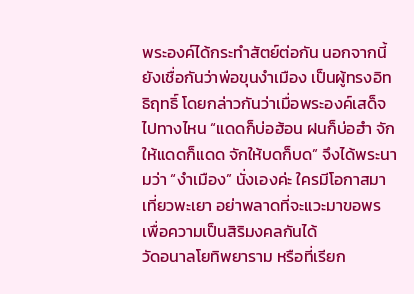พระองค์ได้กระทำสัตย์ต่อกัน นอกจากนี้ยังเชื่อกันว่าพ่อขุนงำเมือง เป็นผู้ทรงอิทธิฤทธิ์ โดยกล่าวกันว่าเมื่อพระองค์เสด็จไปทางไหน “แดดก็บ่อฮ้อน ฝนก็บ่อฮำ จักให้แดดก็แดด จักให้บดก็บด” จึงได้พระนามว่า “งำเมือง” นั่งเองค่ะ ใครมีโอกาสมาเที่ยวพะเยา อย่าพลาดที่จะแวะมาขอพร เพื่อความเป็นสิริมงคลกันได้
วัดอนาลโยทิพยาราม หรือที่เรียก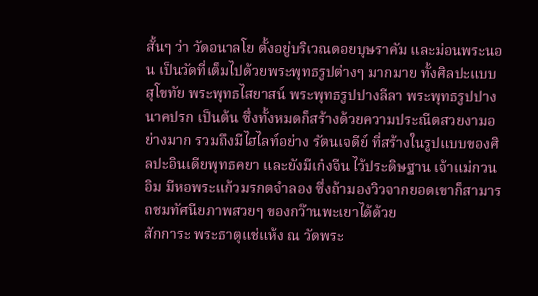สั้นๆ ว่า วัดอนาลโย ตั้งอยู่บริเวณดอยบุษราคัม และม่อนพระนอน เป็นวัดที่เต็มไปด้วยพระพุทธรูปต่างๆ มากมาย ทั้งศิลปะแบบสุโขทัย พระพุทธไสยาสน์ พระพุทธรูปปางลีลา พระพุทธรูปปางนาคปรก เป็นต้น ซึ่งทั้งหมดก็สร้างด้วยความประณีตสวยงามอย่างมาก รวมถึงมีไฮไลท์อย่าง รัตนเจดีย์ ที่สร้างในรูปแบบของศิลปะอินเดียพุทธคยา และยังมีเก๋งจีน ไว้ประดิษฐาน เจ้าแม่กวนอิม มีหอพระแก้วมรกตจำลอง ซึ่งถ้ามองวิวจากยอดเขาก็สามารถชมทัศนียภาพสวยๆ ของกว๊านพะเยาได้ด้วย
สักการะ พระธาตุแช่แห้ง ณ วัดพระ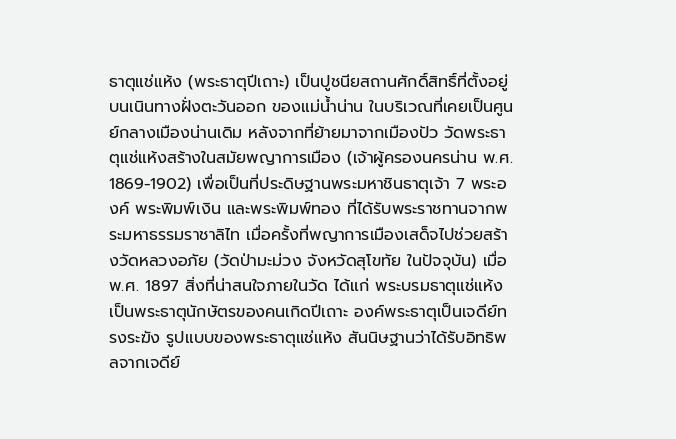ธาตุแช่แห้ง (พระธาตุปีเถาะ) เป็นปูชนียสถานศักดิ์สิทธิ์ที่ตั้งอยู่บนเนินทางฝั่งตะวันออก ของแม่น้ำน่าน ในบริเวณที่เคยเป็นศูนย์กลางเมืองน่านเดิม หลังจากที่ย้ายมาจากเมืองปัว วัดพระธาตุแช่แห้งสร้างในสมัยพญาการเมือง (เจ้าผู้ครองนครน่าน พ.ศ. 1869-1902) เพื่อเป็นที่ประดิษฐานพระมหาชินธาตุเจ้า 7 พระองค์ พระพิมพ์เงิน และพระพิมพ์ทอง ที่ได้รับพระราชทานจากพระมหาธรรมราชาลิไท เมื่อครั้งที่พญาการเมืองเสด็จไปช่วยสร้างวัดหลวงอภัย (วัดป่ามะม่วง จังหวัดสุโขทัย ในปัจจุบัน) เมื่อ พ.ศ. 1897 สิ่งที่น่าสนใจภายในวัด ได้แก่ พระบรมธาตุแช่แห้ง เป็นพระธาตุนักษัตรของคนเกิดปีเถาะ องค์พระธาตุเป็นเจดีย์ทรงระฆัง รูปแบบของพระธาตุแช่แห้ง สันนิษฐานว่าได้รับอิทธิพลจากเจดีย์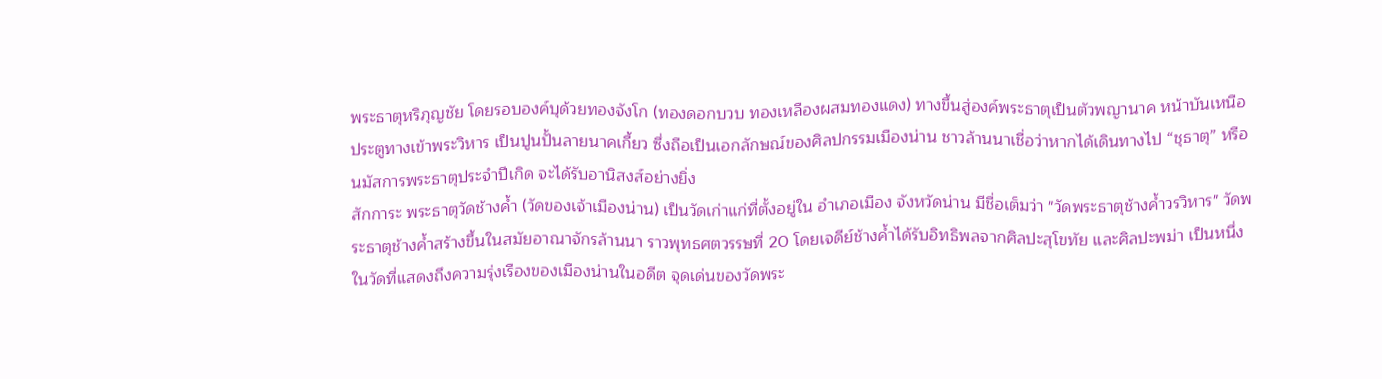พระธาตุหริภุญชัย โดยรอบองค์บุด้วยทองจังโก (ทองดอกบวบ ทองเหลืองผสมทองแดง) ทางขึ้นสู่องค์พระธาตุเป็นตัวพญานาค หน้าบันเหนือประตูทางเข้าพระวิหาร เป็นปูนปั้นลายนาคเกี้ยว ซึ่งถือเป็นเอกลักษณ์ของศิลปกรรมเมืองน่าน ชาวล้านนาเชื่อว่าหากได้เดินทางไป “ชุธาตุ” หรือนมัสการพระธาตุประจำปีเกิด จะได้รับอานิสงส์อย่างยิ่ง
สักการะ พระธาตุวัดช้างค้ำ (วัดของเจ้าเมืองน่าน) เป็นวัดเก่าแก่ที่ตั้งอยู่ใน อำเภอเมือง จังหวัดน่าน มีชื่อเต็มว่า "วัดพระธาตุช้างค้ำวรวิหาร" วัดพระธาตุช้างค้ำสร้างขึ้นในสมัยอาณาจักรล้านนา ราวพุทธศตวรรษที่ 20 โดยเจดีย์ช้างค้ำได้รับอิทธิพลจากศิลปะสุโขทัย และศิลปะพม่า เป็นหนึ่งในวัดที่แสดงถึงความรุ่งเรืองของเมืองน่านในอดีต จุดเด่นของวัดพระ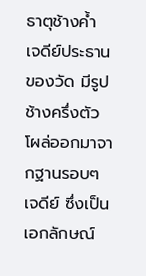ธาตุช้างค้ำ เจดีย์ประธานของวัด มีรูปช้างครึ่งตัวโผล่ออกมาจากฐานรอบๆ เจดีย์ ซึ่งเป็นเอกลักษณ์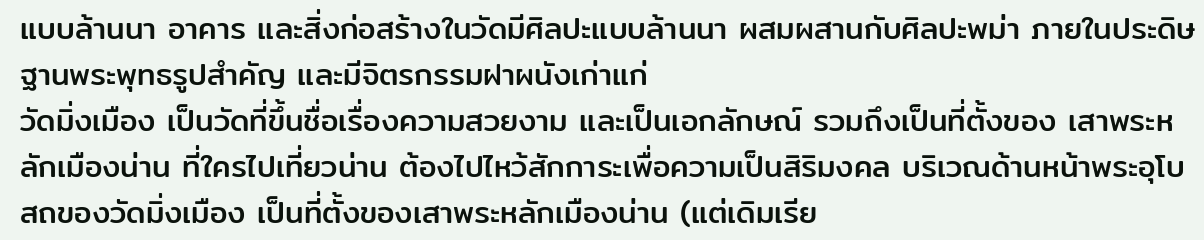แบบล้านนา อาคาร และสิ่งก่อสร้างในวัดมีศิลปะแบบล้านนา ผสมผสานกับศิลปะพม่า ภายในประดิษฐานพระพุทธรูปสำคัญ และมีจิตรกรรมฝาผนังเก่าแก่
วัดมิ่งเมือง เป็นวัดที่ขึ้นชื่อเรื่องความสวยงาม และเป็นเอกลักษณ์ รวมถึงเป็นที่ตั้งของ เสาพระหลักเมืองน่าน ที่ใครไปเที่ยวน่าน ต้องไปไหว้สักการะเพื่อความเป็นสิริมงคล บริเวณด้านหน้าพระอุโบสถของวัดมิ่งเมือง เป็นที่ตั้งของเสาพระหลักเมืองน่าน (แต่เดิมเรีย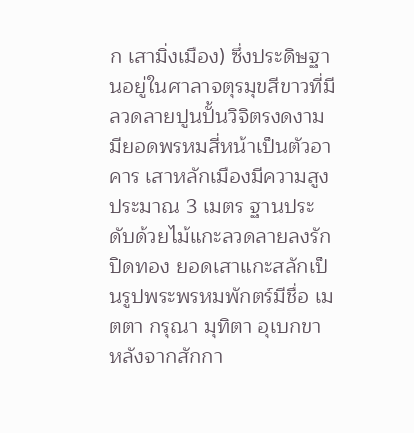ก เสามิ่งเมือง) ซึ่งประดิษฐานอยู่ในศาลาจตุรมุขสีขาวที่มีลวดลายปูนปั้นวิจิตรงดงาม มียอดพรหมสี่หน้าเป็นตัวอาคาร เสาหลักเมืองมีความสูงประมาณ 3 เมตร ฐานประดับด้วยไม้แกะลวดลายลงรักปิดทอง ยอดเสาแกะสลักเป็นรูปพระพรหมพักตร์มีชื่อ เมตตา กรุณา มุทิตา อุเบกขา
หลังจากสักกา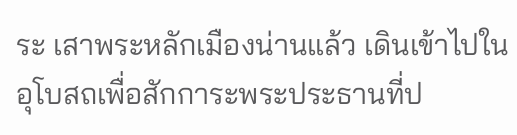ระ เสาพระหลักเมืองน่านแล้ว เดินเข้าไปในอุโบสถเพื่อสักการะพระประธานที่ป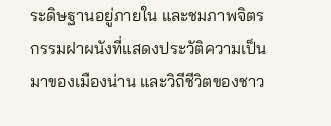ระดิษฐานอยู่ภายใน และชมภาพจิตรกรรมฝาผนังที่แสดงประวัติความเป็นมาของเมืองน่าน และวิถีชีวิตของชาว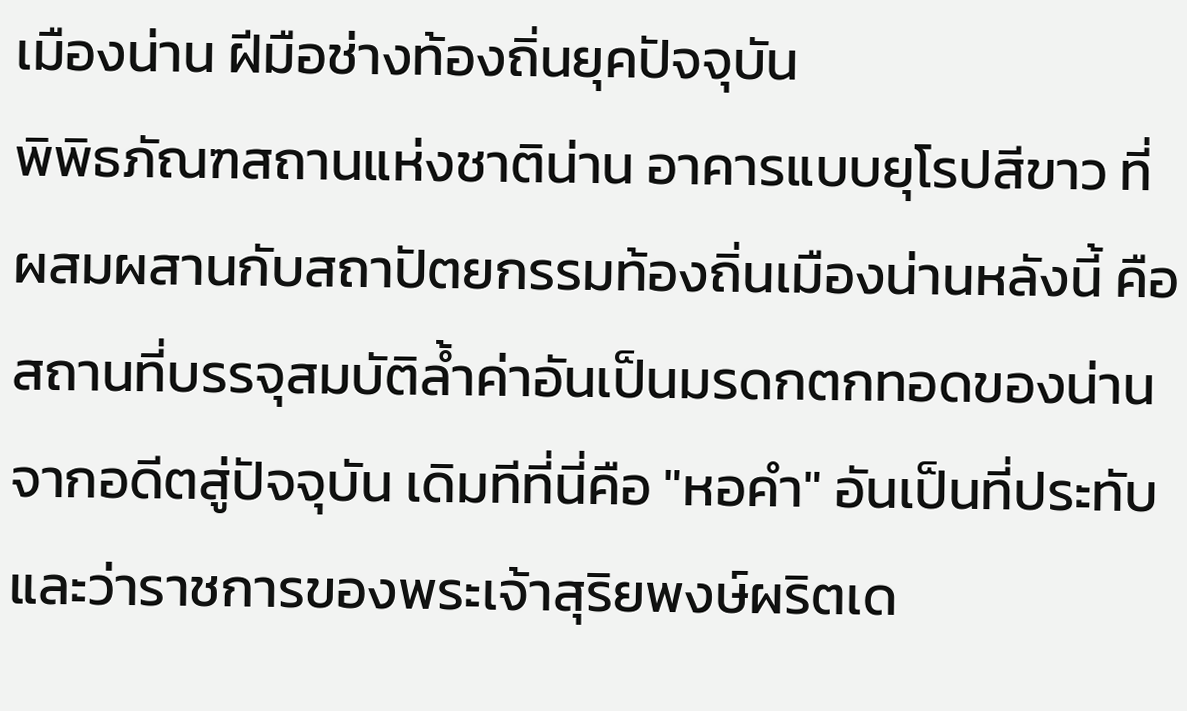เมืองน่าน ฝีมือช่างท้องถิ่นยุคปัจจุบัน
พิพิธภัณฑสถานแห่งชาติน่าน อาคารแบบยุโรปสีขาว ที่ผสมผสานกับสถาปัตยกรรมท้องถิ่นเมืองน่านหลังนี้ คือ สถานที่บรรจุสมบัติล้ำค่าอันเป็นมรดกตกทอดของน่านจากอดีตสู่ปัจจุบัน เดิมทีที่นี่คือ "หอคำ" อันเป็นที่ประทับ และว่าราชการของพระเจ้าสุริยพงษ์ผริตเด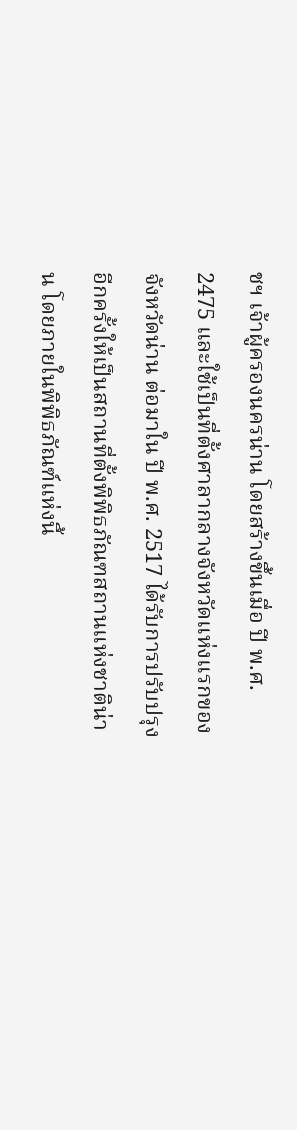ชฯ เจ้าผู้ครองนครน่าน โดยสร้างขึ้นเมื่อ ปี พ.ศ. 2475 และใช้เป็นที่ตั้งศาลากลางจังหวัดแห่งแรกของจังหวัดน่าน ต่อมาใน ปี พ.ศ. 2517 ได้รับการปรับปรุงอีกครั้งให้เป็นสถานที่ตั้งพิพิธภัณฑสถานแห่งชาติน่าน โดยภายในพิพิธภัณฑ์แห่งนี้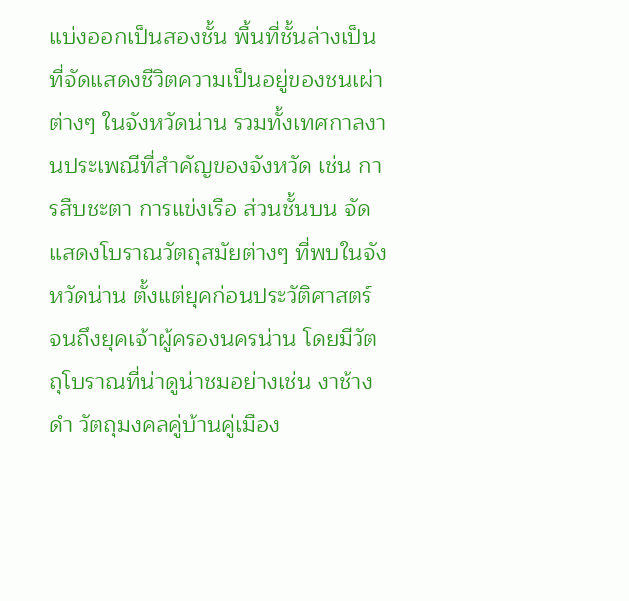แบ่งออกเป็นสองชั้น พื้นที่ชั้นล่างเป็นที่จัดแสดงชีวิตความเป็นอยู่ของชนเผ่าต่างๆ ในจังหวัดน่าน รวมทั้งเทศกาลงานประเพณีที่สำคัญของจังหวัด เช่น การสืบชะตา การแข่งเรือ ส่วนชั้นบน จัดแสดงโบราณวัตถุสมัยต่างๆ ที่พบในจังหวัดน่าน ตั้งแต่ยุคก่อนประวัติศาสตร์ จนถึงยุคเจ้าผู้ครองนครน่าน โดยมีวัตถุโบราณที่น่าดูน่าชมอย่างเช่น งาช้างดำ วัตถุมงคลคู่บ้านคู่เมือง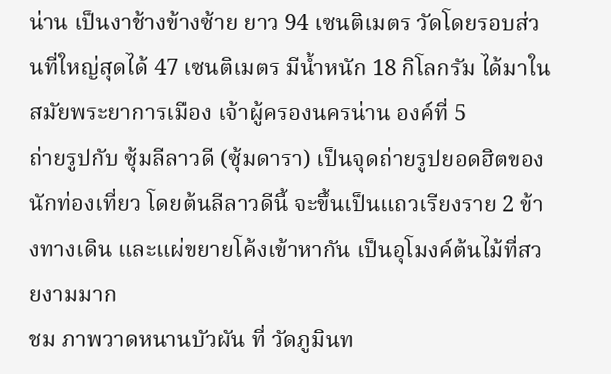น่าน เป็นงาช้างข้างซ้าย ยาว 94 เซนติเมตร วัดโดยรอบส่วนที่ใหญ่สุดได้ 47 เซนติเมตร มีน้ำหนัก 18 กิโลกรัม ได้มาในสมัยพระยาการเมือง เจ้าผู้ครองนครน่าน องค์ที่ 5
ถ่ายรูปกับ ซุ้มลีลาวดี (ซุ้มดารา) เป็นจุดถ่ายรูปยอดฮิตของนักท่องเที่ยว โดยต้นลีลาวดีนี้ จะขึ้นเป็นแถวเรียงราย 2 ข้างทางเดิน และแผ่ขยายโค้งเข้าหากัน เป็นอุโมงค์ต้นไม้ที่สวยงามมาก
ชม ภาพวาดหนานบัวผัน ที่ วัดภูมินท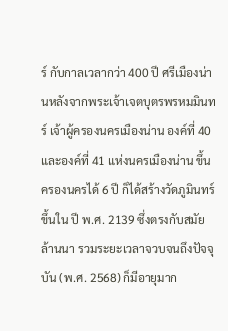ร์ กับกาลเวลากว่า 400 ปี ศรีเมืองน่านหลังจากพระเจ้าเจตบุตรพรหมมินทร์ เจ้าผู้ครองนครเมืองน่าน องค์ที่ 40 และองค์ที่ 41 แห่งนครเมืองน่าน ขึ้นครองนครได้ 6 ปี ก็ได้สร้างวัดภูมินทร์ขึ้นใน ปี พ.ศ. 2139 ซึ่งตรงกับสมัยล้านนา รวมระยะเวลาจวบจนถึงปัจจุบัน (พ.ศ. 2568) ก็มีอายุมาก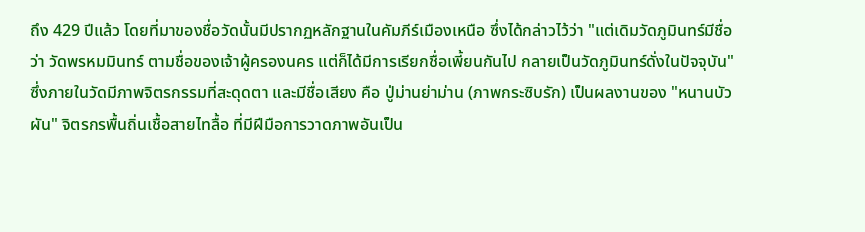ถึง 429 ปีแล้ว โดยที่มาของชื่อวัดนั้นมีปรากฏหลักฐานในคัมภีร์เมืองเหนือ ซึ่งได้กล่าวไว้ว่า "แต่เดิมวัดภูมินทร์มีชื่อว่า วัดพรหมมินทร์ ตามชื่อของเจ้าผู้ครองนคร แต่ก็ได้มีการเรียกชื่อเพี้ยนกันไป กลายเป็นวัดภูมินทร์ดั่งในปัจจุบัน" ซึ่งภายในวัดมีภาพจิตรกรรมที่สะดุดตา และมีชื่อเสียง คือ ปู่ม่านย่าม่าน (ภาพกระซิบรัก) เป็นผลงานของ "หนานบัวผัน" จิตรกรพื้นถิ่นเชื้อสายไทลื้อ ที่มีฝีมือการวาดภาพอันเป็น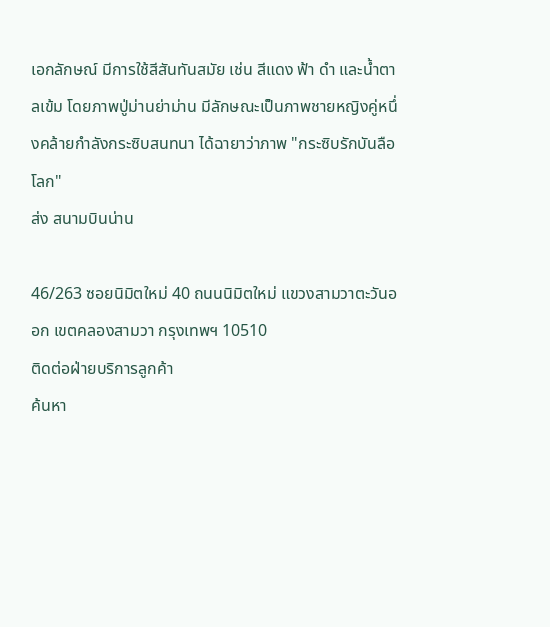เอกลักษณ์ มีการใช้สีสันทันสมัย เช่น สีแดง ฟ้า ดำ และน้ำตาลเข้ม โดยภาพปู่ม่านย่าม่าน มีลักษณะเป็นภาพชายหญิงคู่หนึ่งคล้ายกำลังกระซิบสนทนา ได้ฉายาว่าภาพ "กระซิบรักบันลือโลก"
ส่ง สนามบินน่าน

46/263 ซอยนิมิตใหม่ 40 ถนนนิมิตใหม่ แขวงสามวาตะวันออก เขตคลองสามวา กรุงเทพฯ 10510
ติดต่อฝ่ายบริการลูกค้า
ค้นหา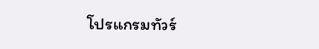โปรแกรมทัวร์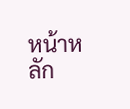หน้าหลัก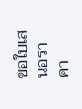ขอใบเสนอราคา